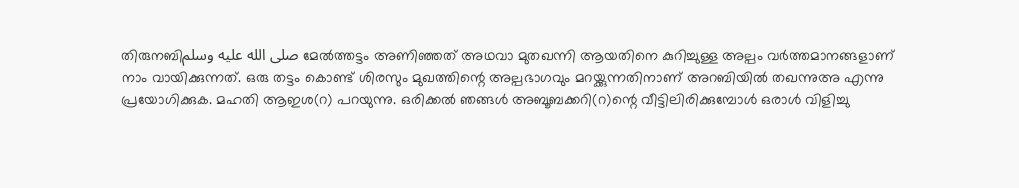തിരുനബിصلى الله عليه وسلم മേൽത്തട്ടം അണിഞ്ഞത് അഥവാ മുതഖന്നി ആയതിനെ കുറിച്ചുള്ള അല്പം വർത്തമാനങ്ങളാണ് നാം വായിക്കുന്നത്. ഒരു തട്ടം കൊണ്ട് ശിരസും മുഖത്തിന്റെ അല്പഭാഗവും മറയ്ക്കുന്നതിനാണ് അറബിയിൽ തഖന്നുഅ എന്നു പ്രയോഗിക്കുക. മഹതി ആഇശ(റ) പറയുന്നു. ഒരിക്കൽ ഞങ്ങൾ അബൂബക്കറി(റ)ന്റെ വീട്ടിലിരിക്കുമ്പോൾ ഒരാൾ വിളിച്ചു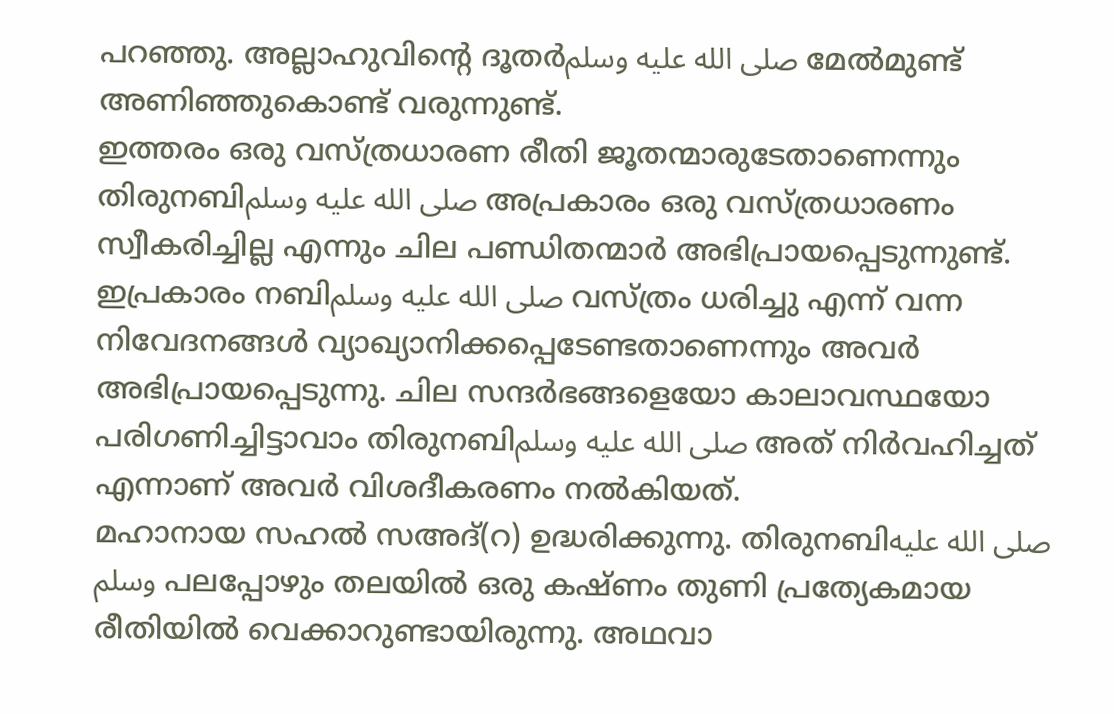പറഞ്ഞു. അല്ലാഹുവിന്റെ ദൂതർصلى الله عليه وسلم മേൽമുണ്ട് അണിഞ്ഞുകൊണ്ട് വരുന്നുണ്ട്.
ഇത്തരം ഒരു വസ്ത്രധാരണ രീതി ജൂതന്മാരുടേതാണെന്നും തിരുനബിصلى الله عليه وسلم അപ്രകാരം ഒരു വസ്ത്രധാരണം സ്വീകരിച്ചില്ല എന്നും ചില പണ്ഡിതന്മാർ അഭിപ്രായപ്പെടുന്നുണ്ട്. ഇപ്രകാരം നബിصلى الله عليه وسلم വസ്ത്രം ധരിച്ചു എന്ന് വന്ന നിവേദനങ്ങൾ വ്യാഖ്യാനിക്കപ്പെടേണ്ടതാണെന്നും അവർ അഭിപ്രായപ്പെടുന്നു. ചില സന്ദർഭങ്ങളെയോ കാലാവസ്ഥയോ പരിഗണിച്ചിട്ടാവാം തിരുനബിصلى الله عليه وسلم അത് നിർവഹിച്ചത് എന്നാണ് അവർ വിശദീകരണം നൽകിയത്.
മഹാനായ സഹൽ സഅദ്(റ) ഉദ്ധരിക്കുന്നു. തിരുനബിصلى الله عليه وسلم പലപ്പോഴും തലയിൽ ഒരു കഷ്ണം തുണി പ്രത്യേകമായ രീതിയിൽ വെക്കാറുണ്ടായിരുന്നു. അഥവാ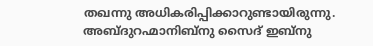തഖന്നു അധികരിപ്പിക്കാറുണ്ടായിരുന്നു. അബ്ദുറഹ്മാനിബ്നു സൈദ് ഇബ്നു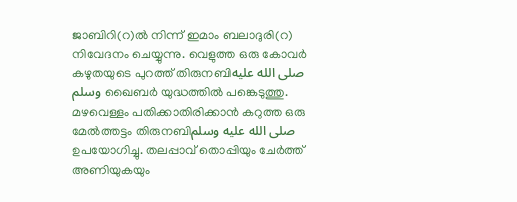ജാബിറി(റ)ൽ നിന്ന് ഇമാം ബലാദുരി(റ) നിവേദനം ചെയ്യുന്നു. വെളുത്ത ഒരു കോവർ കഴുതയുടെ പുറത്ത് തിരുനബിصلى الله عليه وسلم ഖൈബർ യുദ്ധത്തിൽ പങ്കെടുത്തു. മഴവെള്ളം പതിക്കാതിരിക്കാൻ കറുത്ത ഒരു മേൽത്തട്ടം തിരുനബിصلى الله عليه وسلم ഉപയോഗിച്ചു. തലപ്പാവ് തൊപ്പിയും ചേർത്ത് അണിയുകയും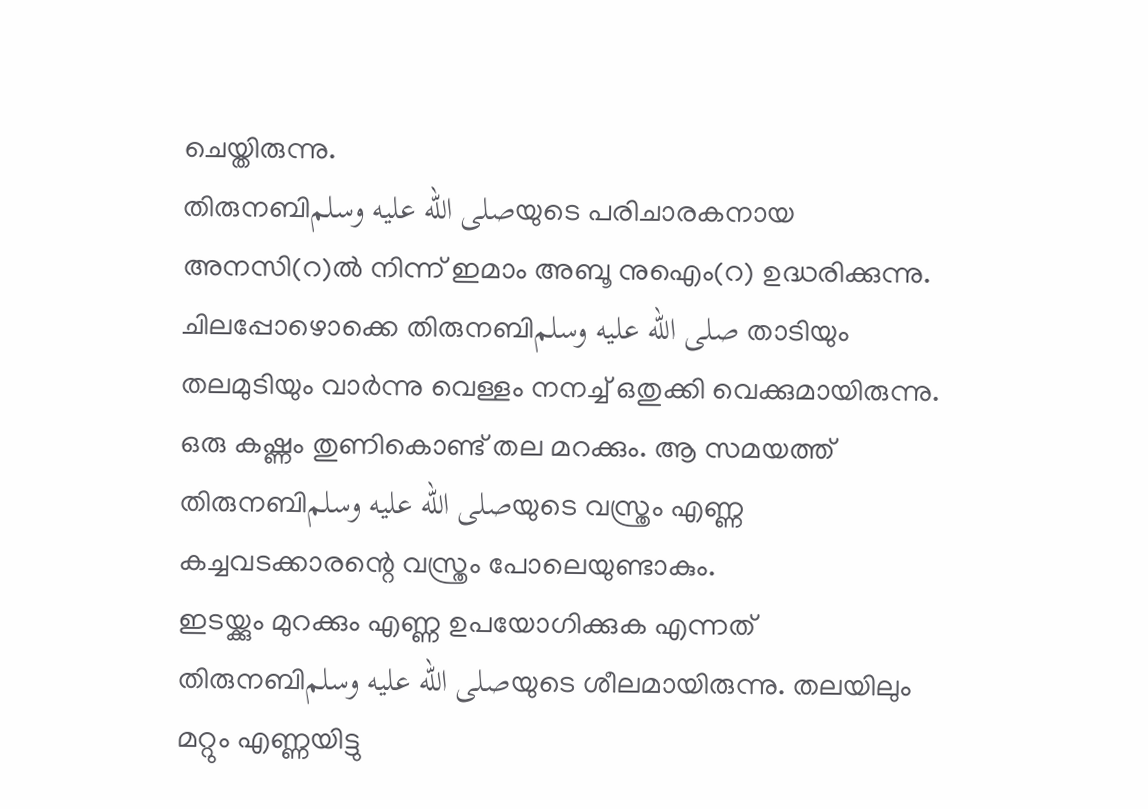ചെയ്തിരുന്നു.
തിരുനബിصلى الله عليه وسلمയുടെ പരിചാരകനായ അനസി(റ)ൽ നിന്ന് ഇമാം അബൂ നുഐം(റ) ഉദ്ധരിക്കുന്നു. ചിലപ്പോഴൊക്കെ തിരുനബിصلى الله عليه وسلم താടിയും തലമുടിയും വാർന്നു വെള്ളം നനച്ച് ഒതുക്കി വെക്കുമായിരുന്നു. ഒരു കഷ്ണം തുണികൊണ്ട് തല മറക്കും. ആ സമയത്ത് തിരുനബിصلى الله عليه وسلمയുടെ വസ്ത്രം എണ്ണ കച്ചവടക്കാരന്റെ വസ്ത്രം പോലെയുണ്ടാകും.
ഇടയ്ക്കും മുറക്കും എണ്ണ ഉപയോഗിക്കുക എന്നത് തിരുനബിصلى الله عليه وسلمയുടെ ശീലമായിരുന്നു. തലയിലും മറ്റും എണ്ണയിട്ടു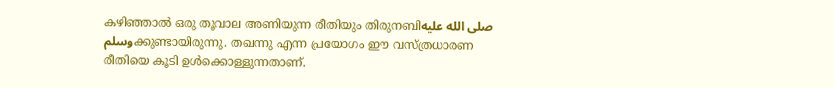കഴിഞ്ഞാൽ ഒരു തൂവാല അണിയുന്ന രീതിയും തിരുനബിصلى الله عليه وسلمക്കുണ്ടായിരുന്നു. തഖന്നു എന്ന പ്രയോഗം ഈ വസ്ത്രധാരണ രീതിയെ കൂടി ഉൾക്കൊള്ളുന്നതാണ്.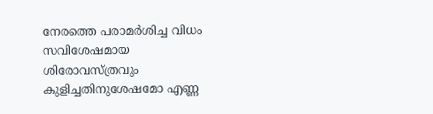നേരത്തെ പരാമർശിച്ച വിധം സവിശേഷമായ ശിരോവസ്ത്രവും കുളിച്ചതിനുശേഷമോ എണ്ണ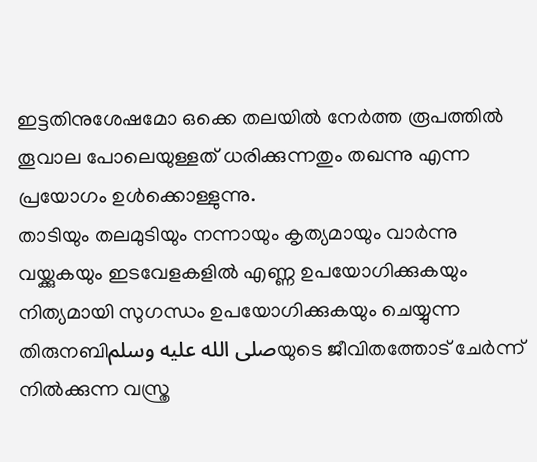ഇട്ടതിനുശേഷമോ ഒക്കെ തലയിൽ നേർത്ത രൂപത്തിൽ തൂവാല പോലെയുള്ളത് ധരിക്കുന്നതും തഖന്നു എന്ന പ്രയോഗം ഉൾക്കൊള്ളുന്നു.
താടിയും തലമുടിയും നന്നായും കൃത്യമായും വാർന്നു വയ്ക്കുകയും ഇടവേളകളിൽ എണ്ണ ഉപയോഗിക്കുകയും നിത്യമായി സുഗന്ധം ഉപയോഗിക്കുകയും ചെയ്യുന്ന തിരുനബിصلى الله عليه وسلمയുടെ ജീവിതത്തോട് ചേർന്ന് നിൽക്കുന്ന വസ്ത്ര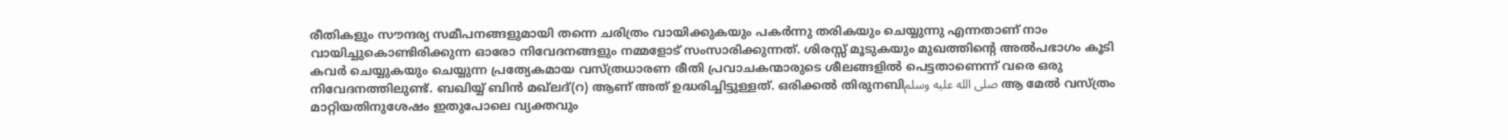രീതികളും സൗന്ദര്യ സമീപനങ്ങളുമായി തന്നെ ചരിത്രം വായിക്കുകയും പകർന്നു തരികയും ചെയ്യുന്നു എന്നതാണ് നാം വായിച്ചുകൊണ്ടിരിക്കുന്ന ഓരോ നിവേദനങ്ങളും നമ്മളോട് സംസാരിക്കുന്നത്. ശിരസ്സ് മൂടുകയും മുഖത്തിന്റെ അൽപഭാഗം കൂടി കവർ ചെയ്യുകയും ചെയ്യുന്ന പ്രത്യേകമായ വസ്ത്രധാരണ രീതി പ്രവാചകന്മാരുടെ ശീലങ്ങളിൽ പെട്ടതാണെന്ന് വരെ ഒരു നിവേദനത്തിലുണ്ട്. ബഖിയ്യ് ബിൻ മഖ്ലദ്(റ) ആണ് അത് ഉദ്ധരിച്ചിട്ടുള്ളത്. ഒരിക്കൽ തിരുനബിصلى الله عليه وسلم ആ മേൽ വസ്ത്രം മാറ്റിയതിനുശേഷം ഇതുപോലെ വ്യക്തവും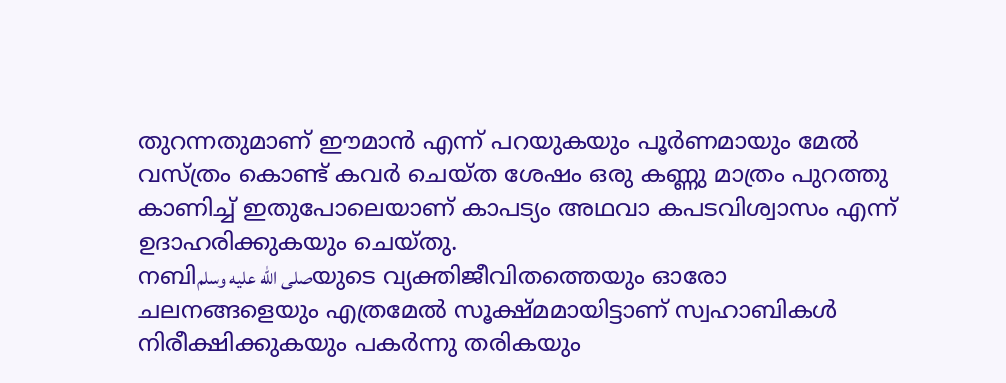തുറന്നതുമാണ് ഈമാൻ എന്ന് പറയുകയും പൂർണമായും മേൽ വസ്ത്രം കൊണ്ട് കവർ ചെയ്ത ശേഷം ഒരു കണ്ണു മാത്രം പുറത്തു കാണിച്ച് ഇതുപോലെയാണ് കാപട്യം അഥവാ കപടവിശ്വാസം എന്ന് ഉദാഹരിക്കുകയും ചെയ്തു.
നബിصلى الله عليه وسلمയുടെ വ്യക്തിജീവിതത്തെയും ഓരോ ചലനങ്ങളെയും എത്രമേൽ സൂക്ഷ്മമായിട്ടാണ് സ്വഹാബികൾ നിരീക്ഷിക്കുകയും പകർന്നു തരികയും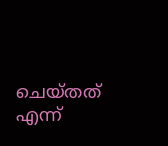ചെയ്തത് എന്ന്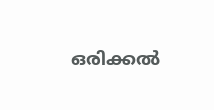ഒരിക്കൽ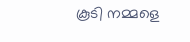കൂടി നമ്മളെ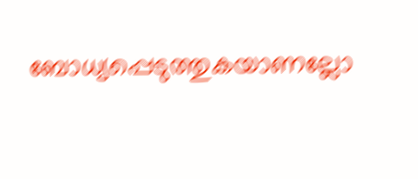ബോധ്യപ്പെടുത്തുകയാണല്ലോ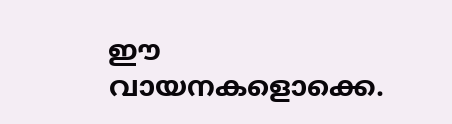ഈ വായനകളൊക്കെ.